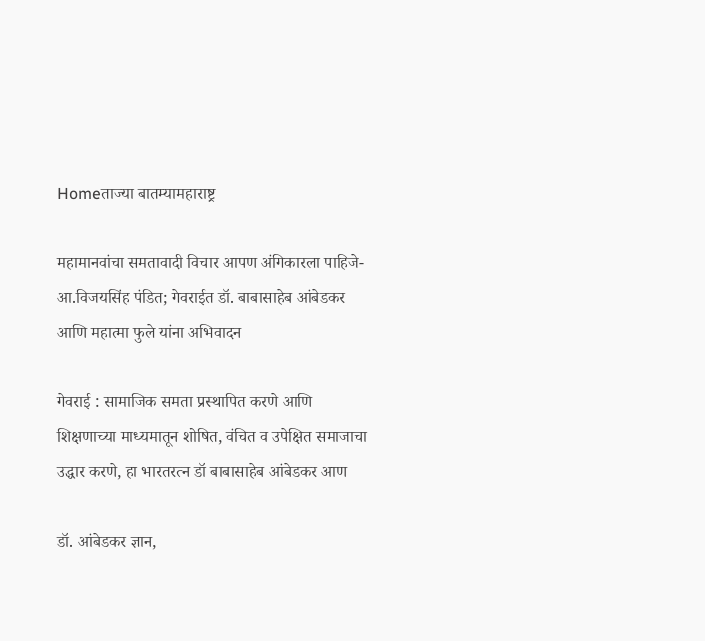Homeताज्या बातम्यामहाराष्ट्र

महामानवांचा समतावादी विचार आपण अंगिकारला पाहिजे-आ.विजयसिंह पंडित; गेवराईत डॉ. बाबासाहेब आंबेडकर आणि महात्मा फुले यांना अभिवादन

गेवराई : सामाजिक समता प्रस्थापित करणे आणि शिक्षणाच्या माध्यमातून शोषित, वंचित व उपेक्षित समाजाचा उद्धार करणे, हा भारतरत्न डॉ बाबासाहेब आंबेडकर आण

डॉ. आंबेडकर ज्ञान,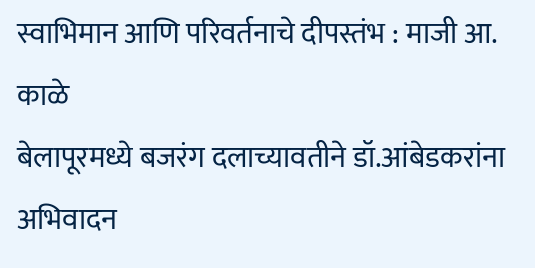स्वाभिमान आणि परिवर्तनाचे दीपस्तंभ : माजी आ. काळे
बेलापूरमध्ये बजरंग दलाच्यावतीने डॉ.आंबेडकरांना अभिवादन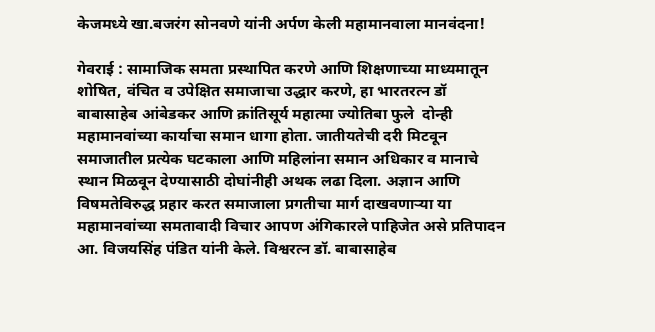केजमध्ये खा.बजरंग सोनवणे यांनी अर्पण केली महामानवाला मानवंदना!

गेवराई : सामाजिक समता प्रस्थापित करणे आणि शिक्षणाच्या माध्यमातून शोषित, वंचित व उपेक्षित समाजाचा उद्धार करणे, हा भारतरत्न डॉ बाबासाहेब आंबेडकर आणि क्रांतिसूर्य महात्मा ज्योतिबा फुले  दोन्ही महामानवांच्या कार्याचा समान धागा होता. जातीयतेची दरी मिटवून समाजातील प्रत्येक घटकाला आणि महिलांना समान अधिकार व मानाचे स्थान मिळवून देण्यासाठी दोघांनीही अथक लढा दिला. अज्ञान आणि विषमतेविरुद्ध प्रहार करत समाजाला प्रगतीचा मार्ग दाखवणार्‍या या महामानवांच्या समतावादी विचार आपण अंगिकारले पाहिजेत असे प्रतिपादन आ. विजयसिंह पंडित यांनी केले. विश्वरत्न डॉ. बाबासाहेब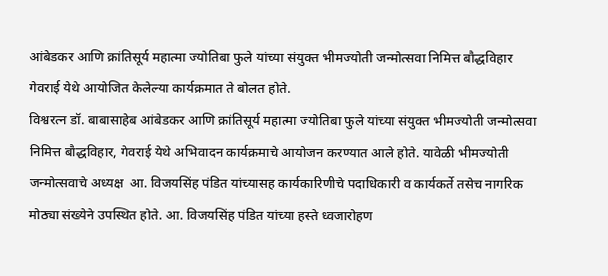आंबेडकर आणि क्रांतिसूर्य महात्मा ज्योतिबा फुले यांच्या संयुक्त भीमज्योती जन्मोत्सवा निमित्त बौद्धविहार  गेवराई येथे आयोजित केलेल्या कार्यक्रमात ते बोलत होते.
विश्वरत्न डॉ. बाबासाहेब आंबेडकर आणि क्रांतिसूर्य महात्मा ज्योतिबा फुले यांच्या संयुक्त भीमज्योती जन्मोत्सवा निमित्त बौद्धविहार, गेवराई येथे अभिवादन कार्यक्रमाचे आयोजन करण्यात आले होते. यावेळी भीमज्योती जन्मोत्सवाचे अध्यक्ष  आ. विजयसिंह पंडित यांच्यासह कार्यकारिणीचे पदाधिकारी व कार्यकर्ते तसेच नागरिक मोठ्या संख्येने उपस्थित होते. आ. विजयसिंह पंडित यांच्या हस्ते ध्वजारोहण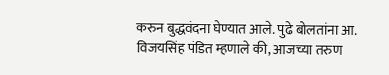करुन बुद्धवंदना घेण्यात आले. पुढे बोलतांना आ. विजयसिंह पंडित म्हणाले की, आजच्या तरुण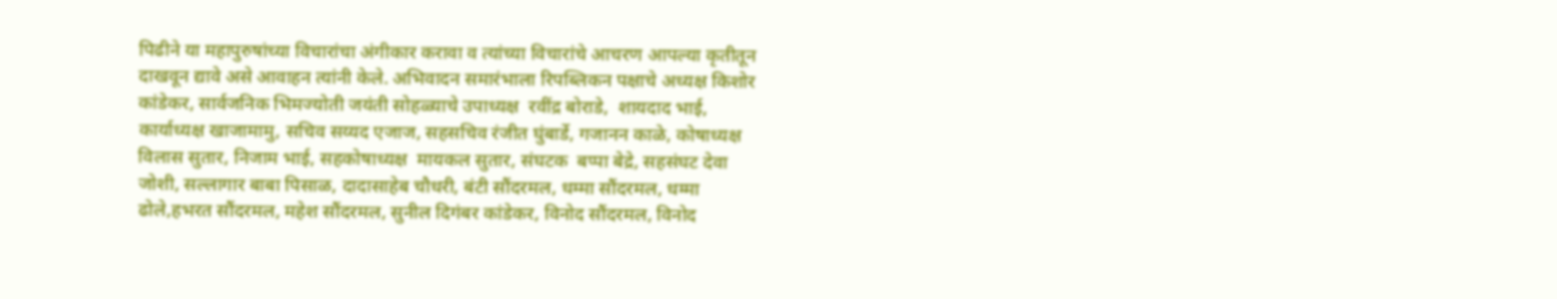पिढीने या महापुरुषांच्या विचारांचा अंगीकार करावा व त्यांच्या विचारांचे आचरण आपल्या कृतीतून दाखवून द्यावे असे आवाहन त्यांनी केले. अभिवादन समारंभाला रिपब्लिकन पक्षाचे अध्यक्ष किशोर कांडेकर, सार्वजनिक भिमज्योती जयंती सोहळ्याचे उपाध्यक्ष  रवींद्र बोराडे,  शायदाद भाई, कार्याध्यक्ष खाजामामु, सचिव सय्यद एजाज, सहसचिव रंजीत घुंबार्डे, गजानन काळे, कोषाध्यक्ष विलास सुतार, निजाम भाई, सहकोषाध्यक्ष  मायकल सुतार, संघटक  बप्पा बेद्रे, सहसंघट देवा जोशी, सल्लागार बाबा पिसाळ, दादासाहेब चौधरी, बंटी सौंदरमल, धम्मा सौंदरमल, धम्मा ढोले,हभरत सौंदरमल, महेश सौंदरमल, सुनील दिगंबर कांडेकर, विनोद सौंदरमल, विनोद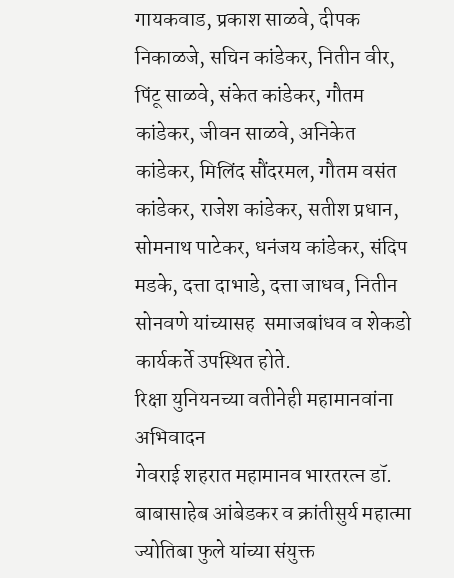गायकवाड, प्रकाश साळवे, दीपक निकाळजे, सचिन कांडेकर, नितीन वीर, पिंटू साळवे, संकेत कांडेकर, गौतम कांडेकर, जीवन साळवे, अनिकेत कांडेकर, मिलिंद सौंदरमल, गौतम वसंत कांडेकर, राजेश कांडेकर, सतीश प्रधान, सोमनाथ पाटेकर, धनंजय कांडेकर, संदिप मडके, दत्ता दाभाडे, दत्ता जाधव, नितीन सोनवणे यांच्यासह  समाजबांधव व शेकडो कार्यकर्ते उपस्थित होते.
रिक्षा युनियनच्या वतीनेही महामानवांना अभिवादन
गेवराई शहरात महामानव भारतरत्न डॉ. बाबासाहेब आंबेडकर व क्रांतीसुर्य महात्मा ज्योतिबा फुले यांच्या संयुक्त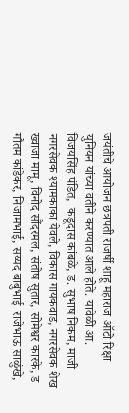जयंतीचे आयोजन छत्रपती राजर्षी शाहू महाराज ऑटो रिक्षा युनियन यांच्या वतीने करण्यात आले होते. यावेळी आ. विजयसिंह पंडित,  कडूदास कांबळे, ड. सुभाष निकम, माजी नगरसेवक श्यामकाका येवले, विकास गायकवाड, नगरसेवक शेख ख्वाजा मामू, विनोद सौंदरमल, संतोष सुतार, सोमेश्वर कारके, ड गौतम कांडेकर, निजामभाई, सय्यद बाबुभाई  राजेभाऊ साळुंखे,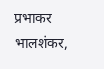प्रभाकर भालशंकर,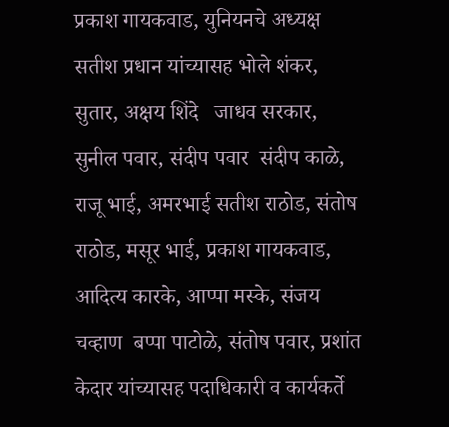प्रकाश गायकवाड, युनियनचे अध्यक्ष सतीश प्रधान यांच्यासह भोले शंकर, सुतार, अक्षय शिंदे   जाधव सरकार, सुनील पवार, संदीप पवार  संदीप काळे, राजू भाई, अमरभाई सतीश राठोड, संतोष राठोड, मसूर भाई, प्रकाश गायकवाड, आदित्य कारके, आप्पा मस्के, संजय चव्हाण  बप्पा पाटोळे, संतोष पवार, प्रशांत केदार यांच्यासह पदाधिकारी व कार्यकर्ते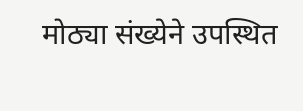मोठ्या संख्येने उपस्थित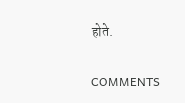होते.

COMMENTS